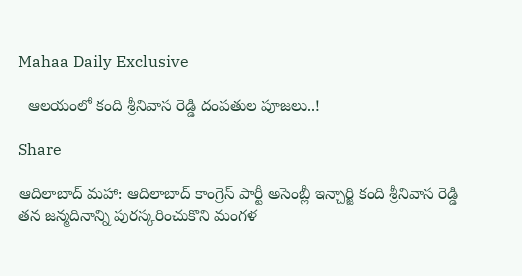Mahaa Daily Exclusive

  ఆల‌యంలో కంది శ్రీ‌నివాస రెడ్డి దంప‌తుల పూజ‌లు..!

Share

ఆదిలాబాద్ మ‌హా: ఆదిలాబాద్ కాంగ్రెస్ పార్టీ అసెంబ్లీ ఇన్చార్జి కంది శ్రీనివాస రెడ్డి త‌న జ‌న్మ‌దినాన్ని పుర‌స్క‌రించుకొని మంగ‌ళ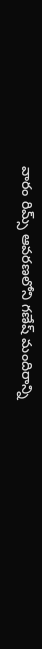వారం రిమ్స్ ఆవ‌ర‌ణ‌లోని గ‌ణేష్ మందిరాన్ని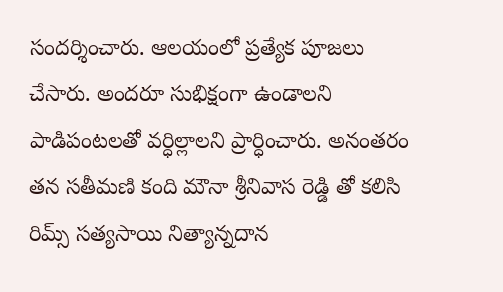సంద‌ర్శించారు. ఆల‌యంలో ప్ర‌త్యేక పూజ‌లు చేసారు. అంద‌రూ సుభిక్షంగా ఉండాల‌ని పాడిపంటల‌తో వ‌ర్ధిల్లాల‌ని ప్రార్ధించారు. అనంత‌రం త‌న స‌తీమ‌ణి కంది మౌనా శ్రీ‌నివాస రెడ్డి తో క‌లిసి రిమ్స్ స‌త్య‌సాయి నిత్యాన్న‌దాన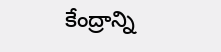కేంద్రాన్ని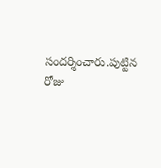సంద‌ర్శించారు.పుట్టిన రోజు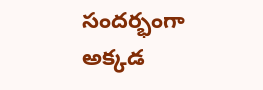సంద‌ర్భంగా అక్క‌డ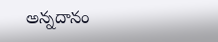అన్న‌దానం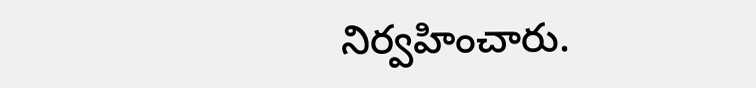నిర్వ‌హించారు.